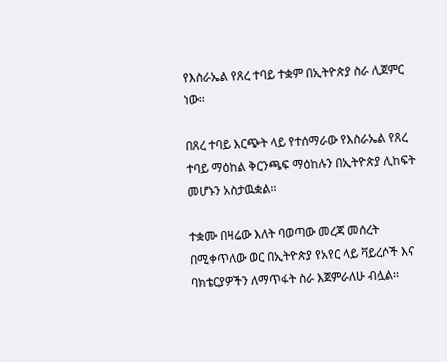የእስራኤል የጸረ ተባይ ተቋም በኢትዮጵያ ስራ ሊጀምር ነው፡፡

በጸረ ተባይ እርጭት ላይ የተሰማራው የእስራኤል የጸረ ተባይ ማዕከል ቅርንጫፍ ማዕከሉን በኢትዮጵያ ሊከፍት መሆኑን አስታዉቋል፡፡

ተቋሙ በዛሬው እለት ባወጣው መረጃ መሰረት በሚቀጥለው ወር በኢትዮጵያ የአየር ላይ ቫይረሶች እና ባክቴርያዎችን ለማጥፋት ስራ እጀምራለሁ ብሏል፡፡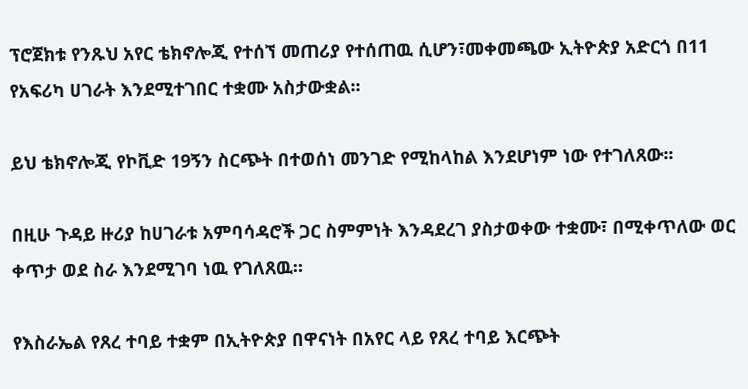ፕሮጀክቱ የንጹህ አየር ቴክኖሎጂ የተሰኘ መጠሪያ የተሰጠዉ ሲሆን፣መቀመጫው ኢትዮጵያ አድርጎ በ11 የአፍሪካ ሀገራት እንደሚተገበር ተቋሙ አስታውቋል፡፡

ይህ ቴክኖሎጂ የኮቪድ 19ኝን ስርጭት በተወሰነ መንገድ የሚከላከል እንደሆነም ነው የተገለጸው፡፡

በዚሁ ጉዳይ ዙሪያ ከሀገራቱ አምባሳዳሮች ጋር ስምምነት እንዳደረገ ያስታወቀው ተቋሙ፣ በሚቀጥለው ወር ቀጥታ ወደ ስራ እንደሚገባ ነዉ የገለጸዉ፡፡

የእስራኤል የጸረ ተባይ ተቋም በኢትዮጵያ በዋናነት በአየር ላይ የጸረ ተባይ እርጭት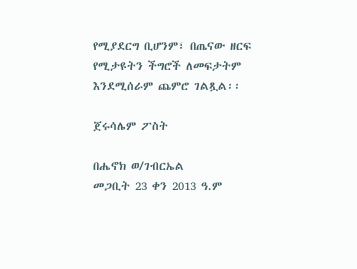የሚያደርግ ቢሆንም፣ በጤናው ዘርፍ የሚታዩትን ችግሮች ለመፍታትም እንደሚሰራም ጨምሮ ገልጿል፡፡

ጀሩሳሌም ፖስት

በሔኖክ ወ/ገብርኤል
መጋቢት 23 ቀን 2013 ዓ.ም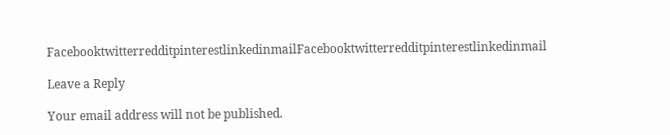FacebooktwitterredditpinterestlinkedinmailFacebooktwitterredditpinterestlinkedinmail

Leave a Reply

Your email address will not be published.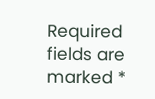Required fields are marked *